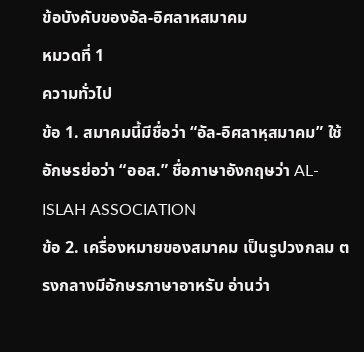ข้อบังคับของอัล-อิศลาหสมาคม
หมวดที่ 1
ความทั่วไป
ข้อ 1. สมาคมนี้มีชื่อว่า “อัล-อิศลาหฺสมาคม” ใช้อักษรย่อว่า “ออส.” ชื่อภาษาอังกฤษว่า AL-ISLAH ASSOCIATION
ข้อ 2. เครื่องหมายของสมาคม เป็นรูปวงกลม ตรงกลางมีอักษรภาษาอาหรับ อ่านว่า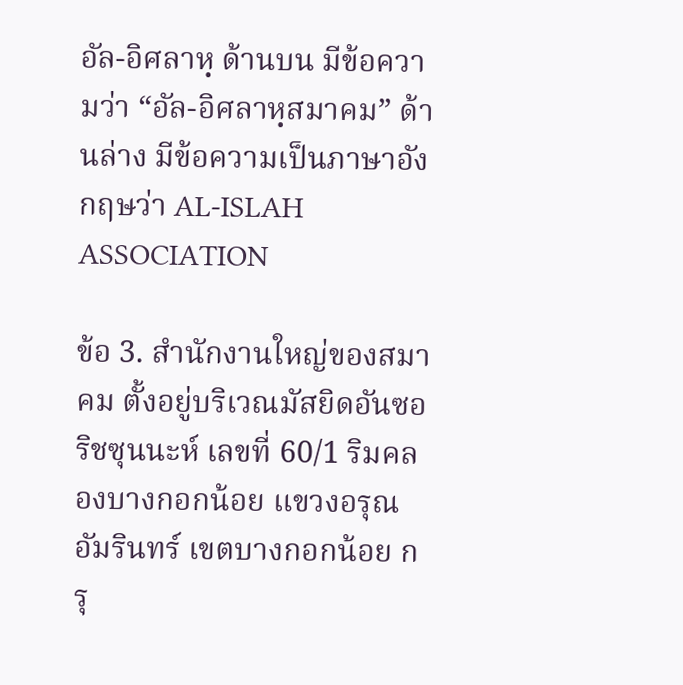อัล-อิศลาหฺ ด้านบน มีข้อความว่า “อัล-อิศลาหฺสมาคม” ด้านล่าง มีข้อความเป็นภาษาอังกฤษว่า AL-ISLAH ASSOCIATION

ข้อ 3. สํานักงานใหญ่ของสมาคม ตั้งอยู่บริเวณมัสยิดอันซอริชซุนนะห์ เลขที่ 60/1 ริมคลองบางกอกน้อย แขวงอรุณอัมรินทร์ เขตบางกอกน้อย กรุ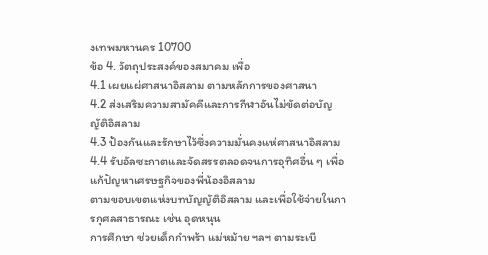งเทพมหานคร 10700
ข้อ 4. วัตถุประสงค์ของสมาคม เพื่อ
4.1 เผยแผ่ศาสนาอิสลาม ตามหลักการของศาสนา
4.2 ส่งเสริมความสามัคคีและการกีฬาอันไม่ขัดต่อบัญญัติอิสลาม
4.3 ป้องกันและรักษาไว้ซึ่งความมั่นคงแห่ศาสนาอิสลาม
4.4 รับอัลซะกาตและจัดสรรตลอดจนการอุทิศอื่น ๆ เพื่อแก้ปัญหาเศรษฐกิจของพี่น้องอิสลาม
ตามขอบเขตแห่งบทบัญญัติอิสลาม และเพื่อใช้จ่ายในการกุศลสาธารณะ เช่น อุดหนุน
การศึกษา ช่วยเด็กกําพร้า แม่หม้าย ฯลฯ ตามระเบี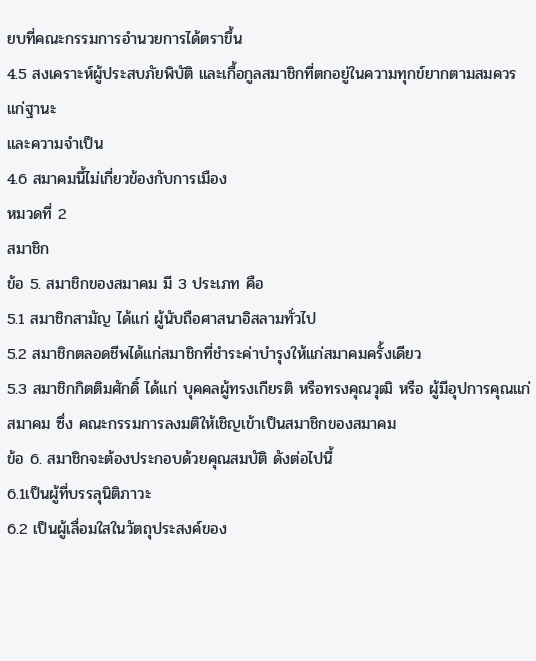ยบที่คณะกรรมการอํานวยการได้ตราขึ้น
4.5 สงเคราะห์ผู้ประสบภัยพิบัติ และเกื้อกูลสมาชิกที่ตกอยู่ในความทุกข์ยากตามสมควรแก่ฐานะ
และความจําเป็น
4.6 สมาคมนี้ไม่เกี่ยวข้องกับการเมือง
หมวดที่ 2
สมาชิก
ข้อ 5. สมาชิกของสมาคม มี 3 ประเภท คือ
5.1 สมาชิกสามัญ ได้แก่ ผู้นับถือศาสนาอิสลามทั่วไป
5.2 สมาชิกตลอดชีพได้แก่สมาชิกที่ชำระค่าบำรุงให้แก่สมาคมครั้งเดียว
5.3 สมาชิกกิตติมศักดิ์ ได้แก่ บุคคลผู้ทรงเกียรติ หรือทรงคุณวุฒิ หรือ ผู้มีอุปการคุณแก่ สมาคม ซึ่ง คณะกรรมการลงมติให้เชิญเข้าเป็นสมาชิกของสมาคม
ข้อ 6. สมาชิกจะต้องประกอบด้วยคุณสมบัติ ดังต่อไปนี้
6.1เป็นผู้ที่บรรลุนิติภาวะ
6.2 เป็นผู้เลื่อมใสในวัตถุประสงค์ของ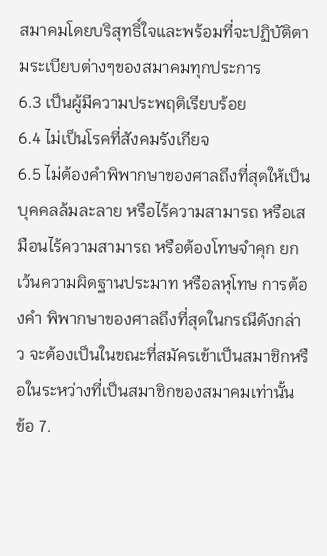สมาคมโดยบริสุทธิ์ใจและพร้อมที่จะปฏิบัติตามระเบียบต่างๆของสมาคมทุกประการ
6.3 เป็นผู้มีความประพฤติเรียบร้อย
6.4 ไม่เป็นโรคที่สังคมรังเกียจ
6.5 ไม่ต้องคําพิพากษาของศาลถึงที่สุดให้เป็นบุคคลล้มละลาย หรือไร้ความสามารถ หรือเสมือนไร้ความสามารถ หรือต้องโทษจําคุก ยกเว้นความผิดฐานประมาท หรือลหุโทษ การต้องคํา พิพากษาของศาลถึงที่สุดในกรณีดังกล่าว จะต้องเป็นในขณะที่สมัครเข้าเป็นสมาชิกหรือในระหว่างที่เป็นสมาชิกของสมาคมเท่านั้น
ข้อ 7.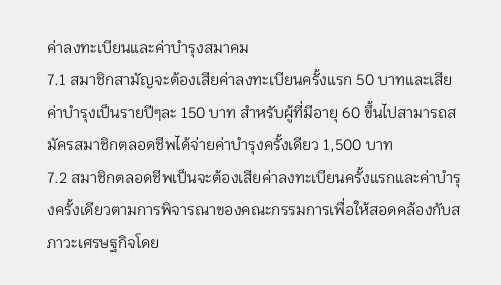ค่าลงทะเบียนและค่าบํารุงสมาคม
7.1 สมาชิกสามัญจะต้องเสียค่าลงทะเบียนครั้งแรก 50 บาทและเสียค่าบํารุงเป็นรายปีๆละ 150 บาท สำหรับผู้ที่มีอายุ 60 ขึ้นไปสามารถสมัครสมาชิกตลอดชีพได้จ่ายค่าบำรุงครั้งเดียว 1,500 บาท
7.2 สมาชิกตลอดชีพเป็นจะต้องเสียค่าลงทะเบียนครั้งแรกและค่าบำรุงครั้งเดียวตามการพิจารณาของคณะกรรมการเพื่อให้สอดคล้องกับสภาวะเศรษฐกิจโดย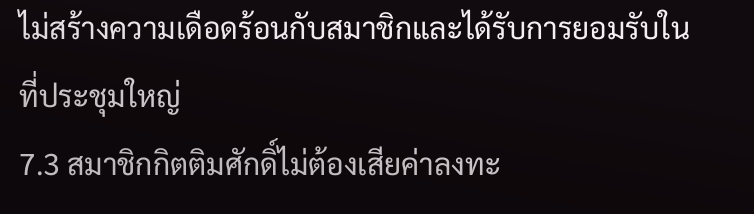ไม่สร้างความเดือดร้อนกับสมาชิกและได้รับการยอมรับในที่ประชุมใหญ่
7.3 สมาชิกกิตติมศักดิ์ไม่ต้องเสียค่าลงทะ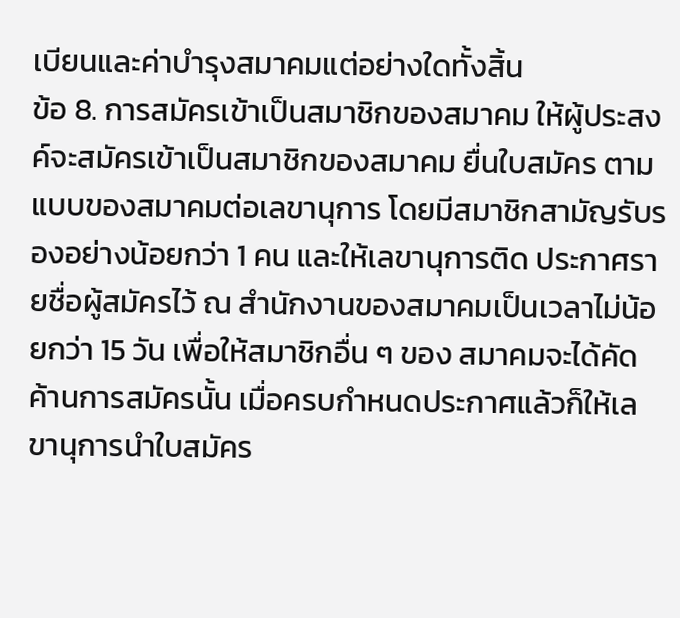เบียนและค่าบํารุงสมาคมแต่อย่างใดทั้งสิ้น
ข้อ 8. การสมัครเข้าเป็นสมาชิกของสมาคม ให้ผู้ประสงค์จะสมัครเข้าเป็นสมาชิกของสมาคม ยื่นใบสมัคร ตามแบบของสมาคมต่อเลขานุการ โดยมีสมาชิกสามัญรับรองอย่างน้อยกว่า 1 คน และให้เลขานุการติด ประกาศรายชื่อผู้สมัครไว้ ณ สํานักงานของสมาคมเป็นเวลาไม่น้อยกว่า 15 วัน เพื่อให้สมาชิกอื่น ๆ ของ สมาคมจะได้คัดค้านการสมัครนั้น เมื่อครบกําหนดประกาศแล้วก็ให้เลขานุการนําใบสมัคร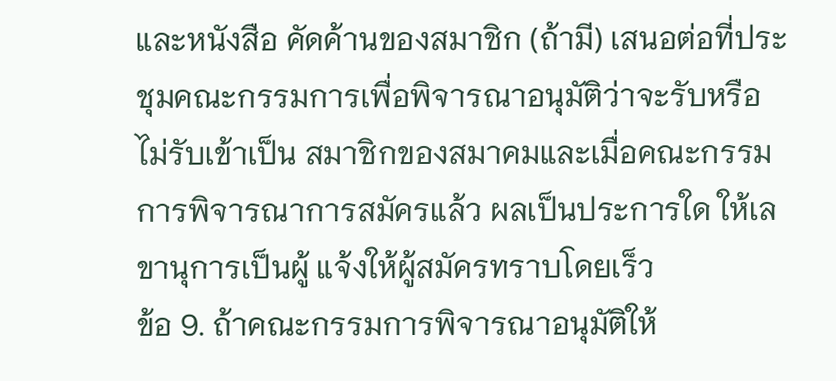และหนังสือ คัดค้านของสมาชิก (ถ้ามี) เสนอต่อที่ประชุมคณะกรรมการเพื่อพิจารณาอนุมัติว่าจะรับหรือไม่รับเข้าเป็น สมาชิกของสมาคมและเมื่อคณะกรรมการพิจารณาการสมัครแล้ว ผลเป็นประการใด ให้เลขานุการเป็นผู้ แจ้งให้ผู้สมัครทราบโดยเร็ว
ข้อ 9. ถ้าคณะกรรมการพิจารณาอนุมัติให้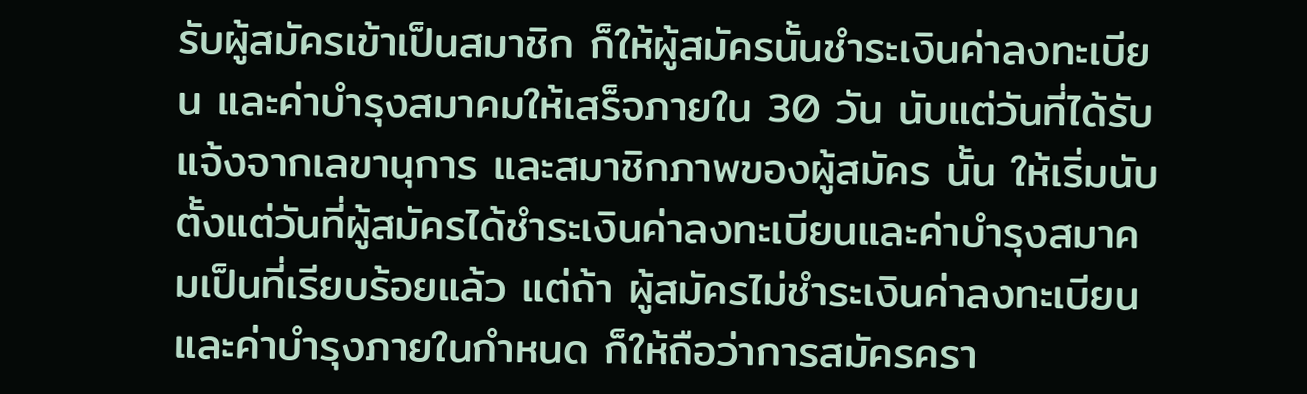รับผู้สมัครเข้าเป็นสมาชิก ก็ให้ผู้สมัครนั้นชําระเงินค่าลงทะเบียน และค่าบํารุงสมาคมให้เสร็จภายใน 30 วัน นับแต่วันที่ได้รับแจ้งจากเลขานุการ และสมาชิกภาพของผู้สมัคร นั้น ให้เริ่มนับตั้งแต่วันที่ผู้สมัครได้ชําระเงินค่าลงทะเบียนและค่าบํารุงสมาคมเป็นที่เรียบร้อยแล้ว แต่ถ้า ผู้สมัครไม่ชําระเงินค่าลงทะเบียนและค่าบํารุงภายในกําหนด ก็ให้ถือว่าการสมัครครา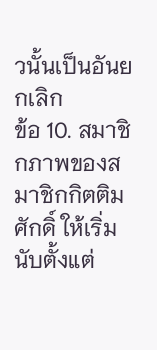วนั้นเป็นอันยกเลิก
ข้อ 10. สมาชิกภาพของสมาชิกกิตติมศักดิ์ ให้เริ่มนับตั้งแต่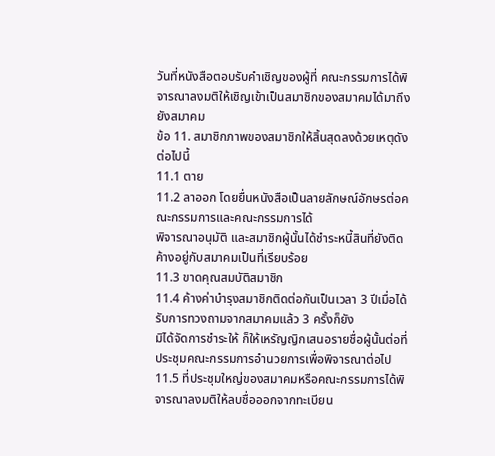วันที่หนังสือตอบรับคําเชิญของผู้ที่ คณะกรรมการได้พิจารณาลงมติให้เชิญเข้าเป็นสมาชิกของสมาคมได้มาถึงยังสมาคม
ข้อ 11. สมาชิกภาพของสมาชิกให้สิ้นสุดลงด้วยเหตุดังต่อไปนี้
11.1 ตาย
11.2 ลาออก โดยยื่นหนังสือเป็นลายลักษณ์อักษรต่อคณะกรรมการและคณะกรรมการได้
พิจารณาอนุมัติ และสมาชิกผู้นั้นได้ชําระหนี้สินที่ยังติดค้างอยู่กับสมาคมเป็นที่เรียบร้อย
11.3 ขาดคุณสมบัติสมาชิก
11.4 ค้างค่าบำรุงสมาชิกติดต่อกันเป็นเวลา 3 ปีเมื่อได้รับการทวงถามจากสมาคมแล้ว 3 ครั้งก็ยัง
มิได้จัดการชำระให้ ก็ให้เหรัญญิกเสนอรายชื่อผู้นั้นต่อที่ประชุมคณะกรรมการอำนวยการเพื่อพิจารณาต่อไป
11.5 ที่ประชุมใหญ่ของสมาคมหรือคณะกรรมการได้พิจารณาลงมติให้ลบชื่อออกจากทะเบียน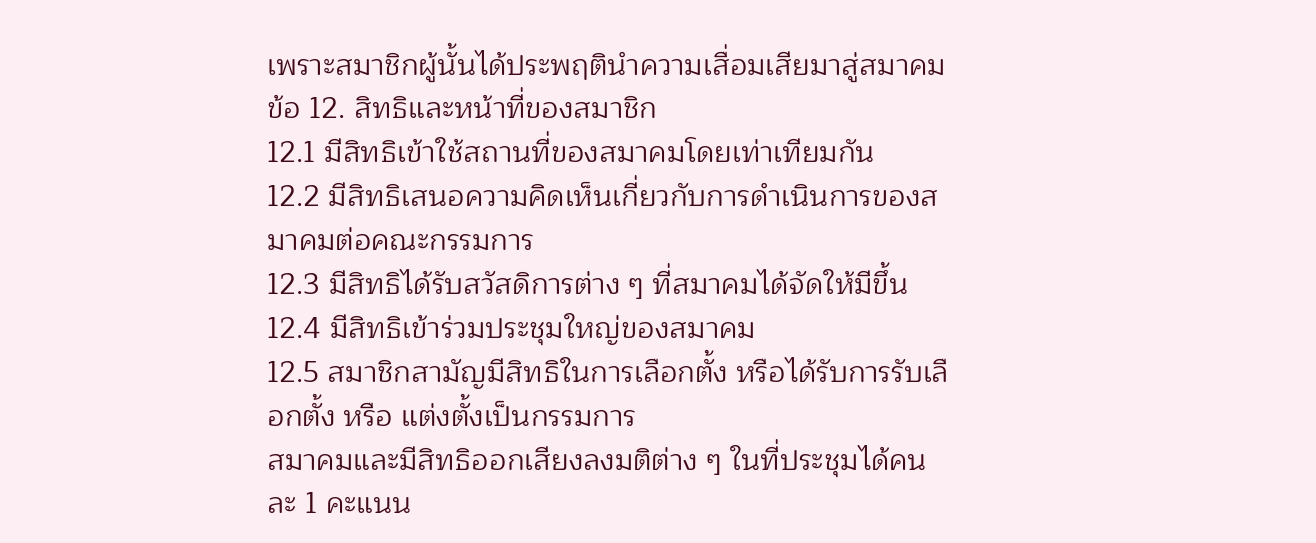เพราะสมาชิกผู้นั้นได้ประพฤตินําความเสื่อมเสียมาสู่สมาคม
ข้อ 12. สิทธิและหน้าที่ของสมาชิก
12.1 มีสิทธิเข้าใช้สถานที่ของสมาคมโดยเท่าเทียมกัน
12.2 มีสิทธิเสนอความคิดเห็นเกี่ยวกับการดําเนินการของสมาคมต่อคณะกรรมการ
12.3 มีสิทธิได้รับสวัสดิการต่าง ๆ ที่สมาคมได้จัดให้มีขึ้น
12.4 มีสิทธิเข้าร่วมประชุมใหญ่ของสมาคม
12.5 สมาชิกสามัญมีสิทธิในการเลือกตั้ง หรือได้รับการรับเลือกตั้ง หรือ แต่งตั้งเป็นกรรมการ
สมาคมและมีสิทธิออกเสียงลงมติต่าง ๆ ในที่ประชุมได้คนละ 1 คะแนน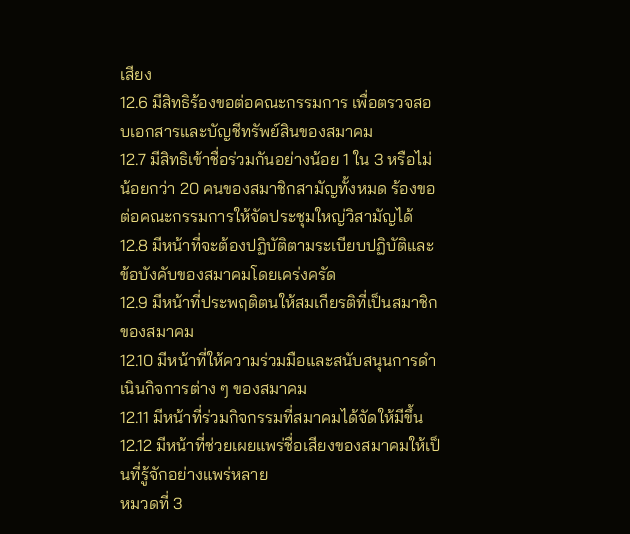เสียง
12.6 มีสิทธิร้องขอต่อคณะกรรมการ เพื่อตรวจสอบเอกสารและบัญชีทรัพย์สินของสมาคม
12.7 มีสิทธิเข้าชื่อร่วมกันอย่างน้อย 1 ใน 3 หรือไม่น้อยกว่า 20 คนของสมาชิกสามัญทั้งหมด ร้องขอต่อคณะกรรมการให้จัดประชุมใหญ่วิสามัญได้
12.8 มีหน้าที่จะต้องปฏิบัติตามระเบียบปฏิบัติและข้อบังคับของสมาคมโดยเคร่งครัด
12.9 มีหน้าที่ประพฤติตนให้สมเกียรติที่เป็นสมาชิกของสมาคม
12.10 มีหน้าที่ให้ความร่วมมือและสนับสนุนการดําเนินกิจการต่าง ๆ ของสมาคม
12.11 มีหน้าที่ร่วมกิจกรรมที่สมาคมได้จัดให้มีขึ้น
12.12 มีหน้าที่ช่วยเผยแพร่ชื่อเสียงของสมาคมให้เป็นที่รู้จักอย่างแพร่หลาย
หมวดที่ 3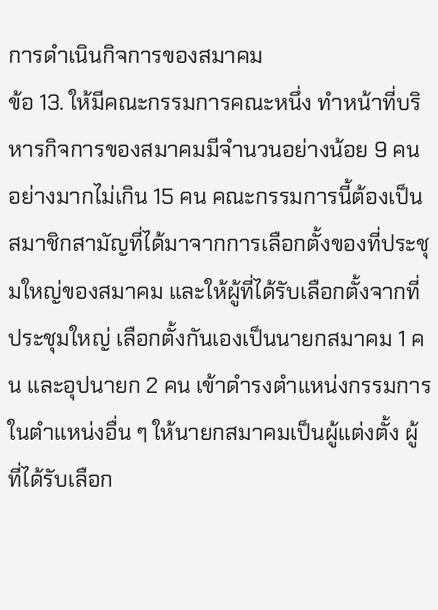การดำเนินกิจการของสมาคม
ข้อ 13. ให้มีคณะกรรมการคณะหนึ่ง ทําหน้าที่บริหารกิจการของสมาคมมีจํานวนอย่างน้อย 9 คน อย่างมากไม่เกิน 15 คน คณะกรรมการนี้ต้องเป็นสมาชิกสามัญที่ได้มาจากการเลือกตั้งของที่ประชุมใหญ่ของสมาคม และให้ผู้ที่ได้รับเลือกตั้งจากที่ประชุมใหญ่ เลือกตั้งกันเองเป็นนายกสมาคม 1 คน และอุปนายก 2 คน เข้าดํารงตําแหน่งกรรมการในตําแหน่งอื่น ๆ ให้นายกสมาคมเป็นผู้แต่งตั้ง ผู้ที่ได้รับเลือก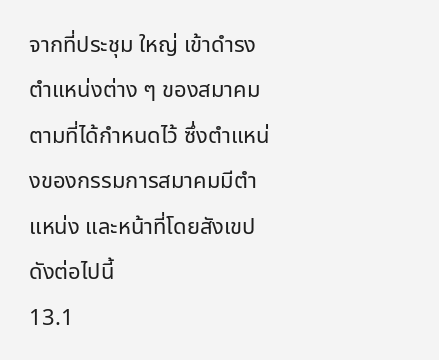จากที่ประชุม ใหญ่ เข้าดํารงตําแหน่งต่าง ๆ ของสมาคม ตามที่ได้กําหนดไว้ ซึ่งตําแหน่งของกรรมการสมาคมมีตําแหน่ง และหน้าที่โดยสังเขปดังต่อไปนี้
13.1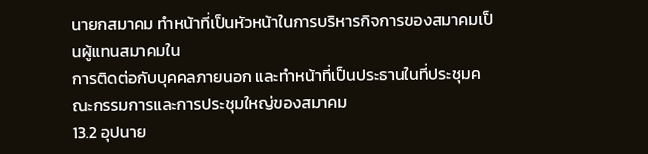นายกสมาคม ทําหน้าที่เป็นหัวหน้าในการบริหารกิจการของสมาคมเป็นผู้แทนสมาคมใน
การติดต่อกับบุคคลภายนอก และทําหน้าที่เป็นประธานในที่ประชุมคณะกรรมการและการประชุมใหญ่ของสมาคม
13.2 อุปนาย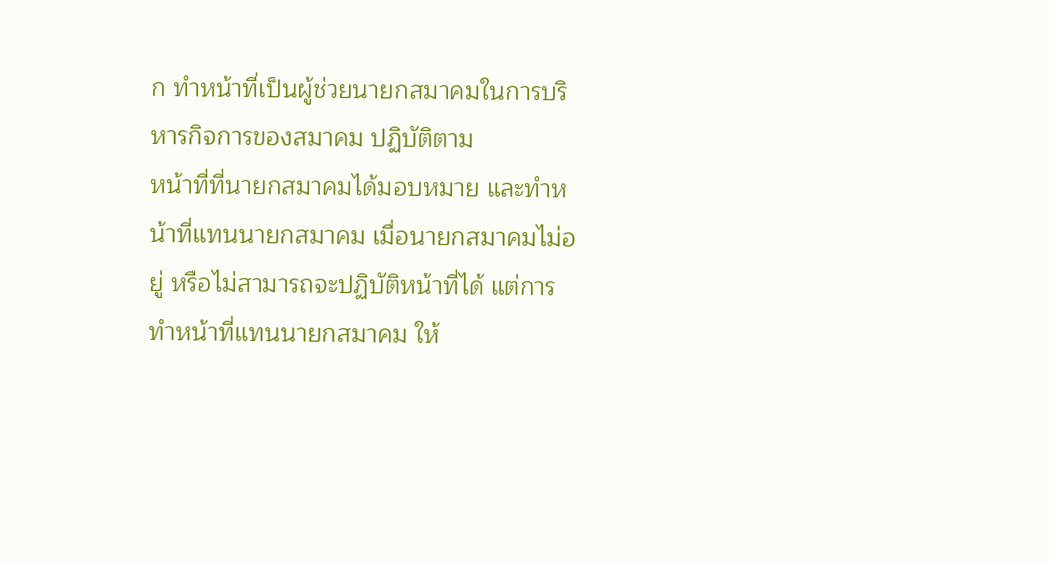ก ทําหน้าที่เป็นผู้ช่วยนายกสมาคมในการบริหารกิจการของสมาคม ปฏิบัติตาม
หน้าที่ที่นายกสมาคมได้มอบหมาย และทําหน้าที่แทนนายกสมาคม เมื่อนายกสมาคมไม่อยู่ หรือไม่สามารถจะปฏิบัติหน้าที่ได้ แต่การทําหน้าที่แทนนายกสมาคม ให้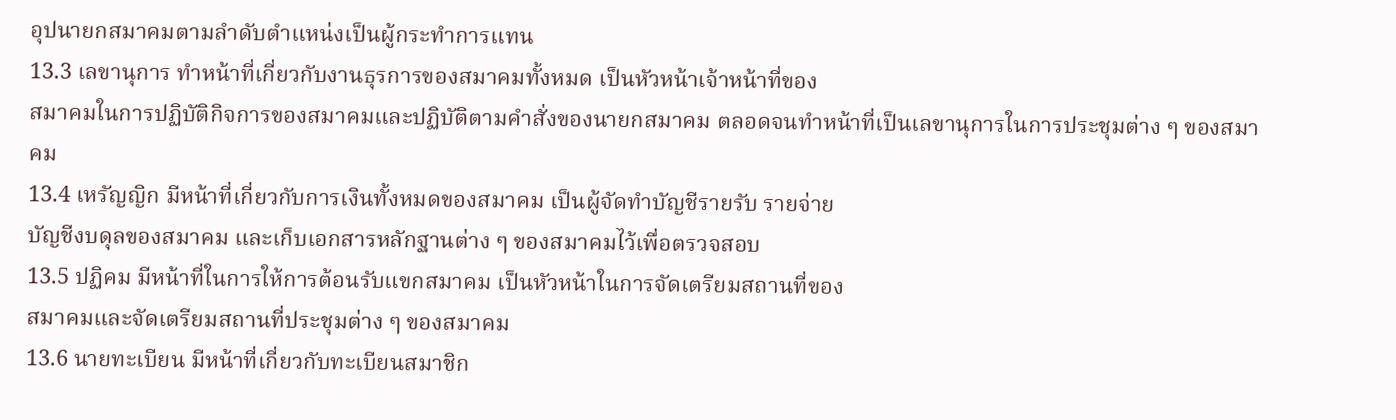อุปนายกสมาคมตามลําดับตําแหน่งเป็นผู้กระทําการแทน
13.3 เลขานุการ ทําหน้าที่เกี่ยวกับงานธุรการของสมาคมทั้งหมด เป็นหัวหน้าเจ้าหน้าที่ของ
สมาคมในการปฏิบัติกิจการของสมาคมและปฏิบัติตามคําสั่งของนายกสมาคม ตลอดจนทําหน้าที่เป็นเลขานุการในการประชุมต่าง ๆ ของสมาคม
13.4 เหรัญญิก มีหน้าที่เกี่ยวกับการเงินทั้งหมดของสมาคม เป็นผู้จัดทําบัญชีรายรับ รายจ่าย
บัญชีงบดุลของสมาคม และเก็บเอกสารหลักฐานต่าง ๆ ของสมาคมไว้เพื่อตรวจสอบ
13.5 ปฏิคม มีหน้าที่ในการให้การต้อนรับแขกสมาคม เป็นหัวหน้าในการจัดเตรียมสถานที่ของ
สมาคมและจัดเตรียมสถานที่ประชุมต่าง ๆ ของสมาคม
13.6 นายทะเบียน มีหน้าที่เกี่ยวกับทะเบียนสมาชิก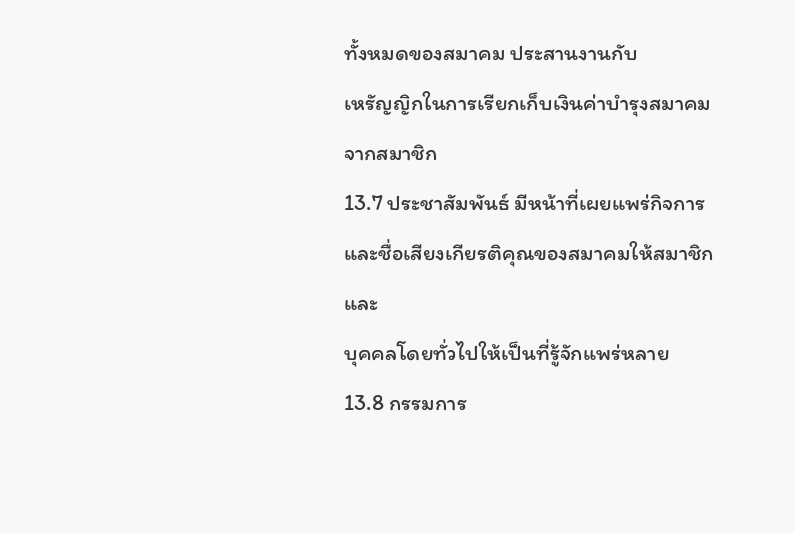ทั้งหมดของสมาคม ประสานงานกับ
เหรัญญิกในการเรียกเก็บเงินค่าบํารุงสมาคมจากสมาชิก
13.7 ประชาสัมพันธ์ มีหน้าที่เผยแพร่กิจการและชื่อเสียงเกียรติคุณของสมาคมให้สมาชิกและ
บุคคลโดยทั่วไปให้เป็นที่รู้จักแพร่หลาย
13.8 กรรมการ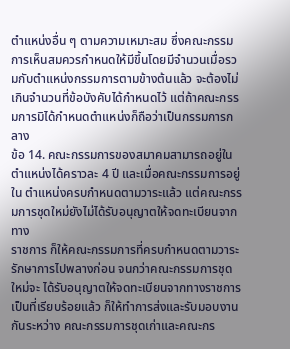ตําแหน่งอื่น ๆ ตามความเหมาะสม ซึ่งคณะกรรมการเห็นสมควรกําหนดให้มีขึ้นโดยมีจํานวนเมื่อรวมกับตําแหน่งกรรมการตามข้างต้นแล้ว จะต้องไม่เกินจํานวนที่ข้อบังคับได้กําหนดไว้ แต่ถ้าคณะกรรมการมิได้กําหนดตําแหน่งก็ถือว่าเป็นกรรมการกลาง
ข้อ 14. คณะกรรมการของสมาคมสามารถอยู่ในตําแหน่งได้คราวละ 4 ปี และเมื่อคณะกรรมการอยู่ใน ตําแหน่งครบกําหนดตามวาระแล้ว แต่คณะกรรมการชุดใหม่ยังไม่ได้รับอนุญาตให้จดทะเบียนจากทาง
ราชการ ก็ให้คณะกรรมการที่ครบกําหนดตามวาระรักษาการไปพลางก่อน จนกว่าคณะกรรมการชุดใหม่จะ ได้รับอนุญาตให้จดทะเบียนจากทางราชการเป็นที่เรียบร้อยแล้ว ก็ให้ทําการส่งและรับมอบงานกันระหว่าง คณะกรรมการชุดเก่าและคณะกร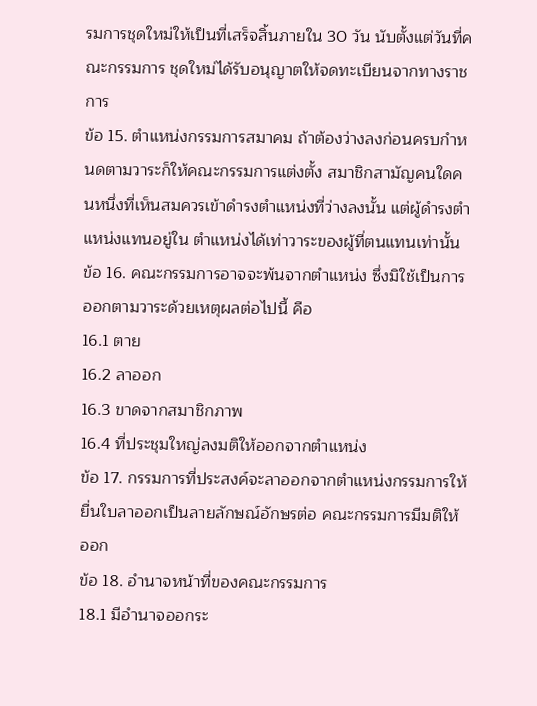รมการชุดใหม่ให้เป็นที่เสร็จสิ้นภายใน 30 วัน นับตั้งแต่วันที่คณะกรรมการ ชุดใหม่ได้รับอนุญาตให้จดทะเบียนจากทางราชการ
ข้อ 15. ตําแหน่งกรรมการสมาคม ถ้าต้องว่างลงก่อนครบกําหนดตามวาระก็ให้คณะกรรมการแต่งตั้ง สมาชิกสามัญคนใดคนหนึ่งที่เห็นสมควรเข้าดํารงตําแหน่งที่ว่างลงนั้น แต่ผู้ดํารงตําแหน่งแทนอยู่ใน ตําแหน่งได้เท่าวาระของผู้ที่ตนแทนเท่านั้น
ข้อ 16. คณะกรรมการอาจจะพ้นจากตําแหน่ง ซึ่งมิใช้เป็นการออกตามวาระด้วยเหตุผลต่อไปนี้ คือ
16.1 ตาย
16.2 ลาออก
16.3 ขาดจากสมาชิกภาพ
16.4 ที่ประชุมใหญ่ลงมติให้ออกจากตําแหน่ง
ข้อ 17. กรรมการที่ประสงค์จะลาออกจากตําแหน่งกรรมการให้ยื่นใบลาออกเป็นลายลักษณ์อักษรต่อ คณะกรรมการมีมติให้ออก
ข้อ 18. อํานาจหน้าที่ของคณะกรรมการ
18.1 มีอํานาจออกระ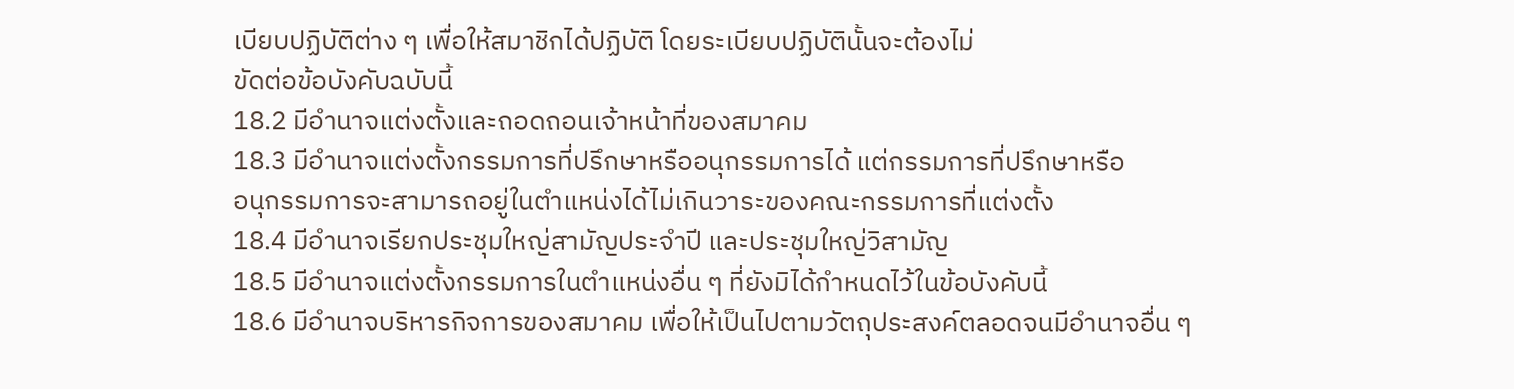เบียบปฏิบัติต่าง ๆ เพื่อให้สมาชิกได้ปฏิบัติ โดยระเบียบปฏิบัตินั้นจะต้องไม่
ขัดต่อข้อบังคับฉบับนี้
18.2 มีอํานาจแต่งตั้งและถอดถอนเจ้าหน้าที่ของสมาคม
18.3 มีอํานาจแต่งตั้งกรรมการที่ปรึกษาหรืออนุกรรมการได้ แต่กรรมการที่ปรึกษาหรือ
อนุกรรมการจะสามารถอยู่ในตําแหน่งได้ไม่เกินวาระของคณะกรรมการที่แต่งตั้ง
18.4 มีอํานาจเรียกประชุมใหญ่สามัญประจําปี และประชุมใหญ่วิสามัญ
18.5 มีอํานาจแต่งตั้งกรรมการในตําแหน่งอื่น ๆ ที่ยังมิได้กําหนดไว้ในข้อบังคับนี้
18.6 มีอํานาจบริหารกิจการของสมาคม เพื่อให้เป็นไปตามวัตถุประสงค์ตลอดจนมีอํานาจอื่น ๆ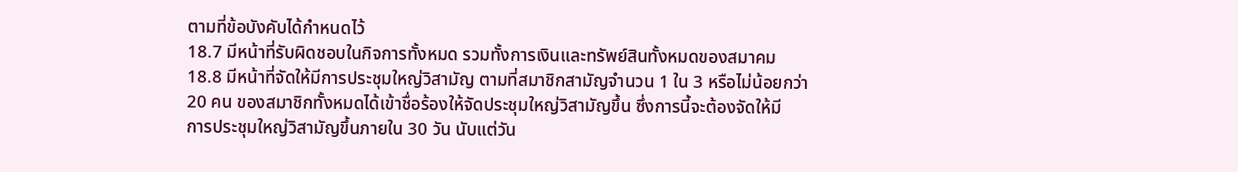ตามที่ข้อบังคับได้กําหนดไว้
18.7 มีหน้าที่รับผิดชอบในกิจการทั้งหมด รวมทั้งการเงินและทรัพย์สินทั้งหมดของสมาคม
18.8 มีหน้าที่จัดให้มีการประชุมใหญ่วิสามัญ ตามที่สมาชิกสามัญจํานวน 1 ใน 3 หรือไม่น้อยกว่า
20 คน ของสมาชิกทั้งหมดได้เข้าชื่อร้องให้จัดประชุมใหญ่วิสามัญขึ้น ซึ่งการนี้จะต้องจัดให้มี
การประชุมใหญ่วิสามัญขึ้นภายใน 30 วัน นับแต่วัน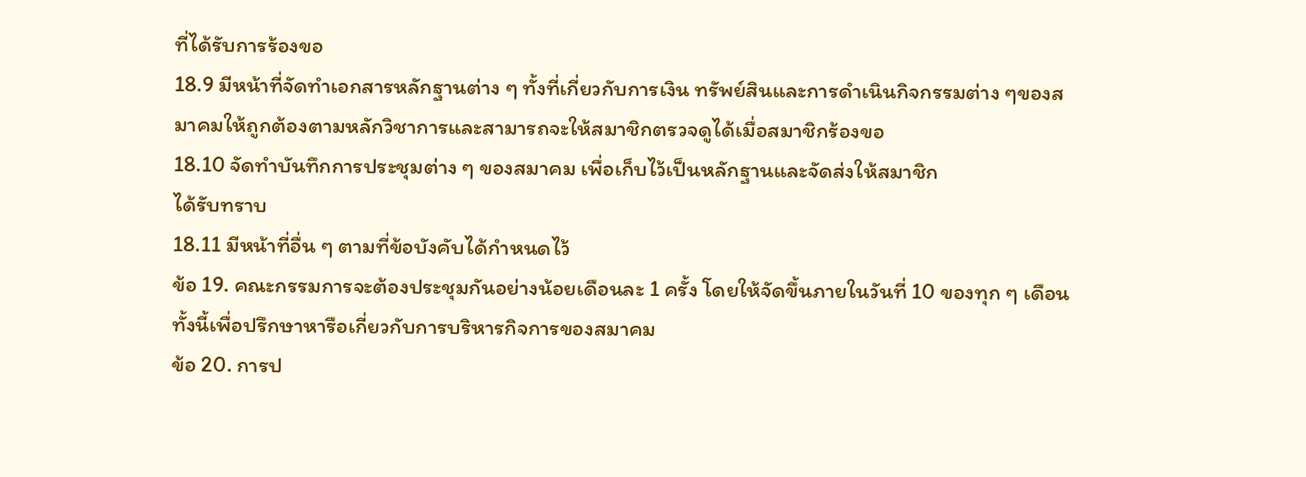ที่ได้รับการร้องขอ
18.9 มีหน้าที่จัดทําเอกสารหลักฐานต่าง ๆ ทั้งที่เกี่ยวกับการเงิน ทรัพย์สินและการดําเนินกิจกรรมต่าง ๆของสมาคมให้ถูกต้องตามหลักวิชาการและสามารถจะให้สมาชิกตรวจดูได้เมื่อสมาชิกร้องขอ
18.10 จัดทําบันทึกการประชุมต่าง ๆ ของสมาคม เพื่อเก็บไว้เป็นหลักฐานและจัดส่งให้สมาชิก
ได้รับทราบ
18.11 มีหน้าที่อื่น ๆ ตามที่ข้อบังคับได้กําหนดไว้
ข้อ 19. คณะกรรมการจะต้องประชุมกันอย่างน้อยเดือนละ 1 ครั้ง โดยให้จัดขึ้นภายในวันที่ 10 ของทุก ๆ เดือน ทั้งนี้เพื่อปรึกษาหารือเกี่ยวกับการบริหารกิจการของสมาคม
ข้อ 20. การป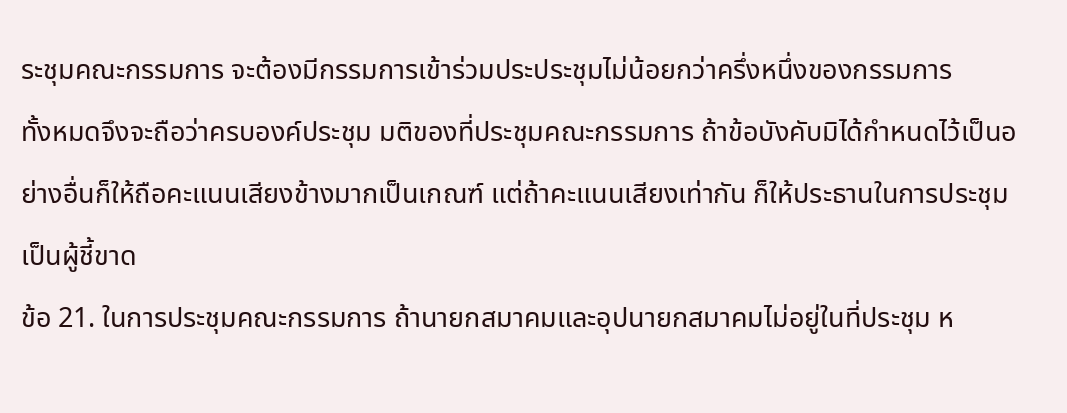ระชุมคณะกรรมการ จะต้องมีกรรมการเข้าร่วมประประชุมไม่น้อยกว่าครึ่งหนึ่งของกรรมการ
ทั้งหมดจึงจะถือว่าครบองค์ประชุม มติของที่ประชุมคณะกรรมการ ถ้าข้อบังคับมิได้กําหนดไว้เป็นอย่างอื่นก็ให้ถือคะแนนเสียงข้างมากเป็นเกณฑ์ แต่ถ้าคะแนนเสียงเท่ากัน ก็ให้ประธานในการประชุมเป็นผู้ชี้ขาด
ข้อ 21. ในการประชุมคณะกรรมการ ถ้านายกสมาคมและอุปนายกสมาคมไม่อยู่ในที่ประชุม ห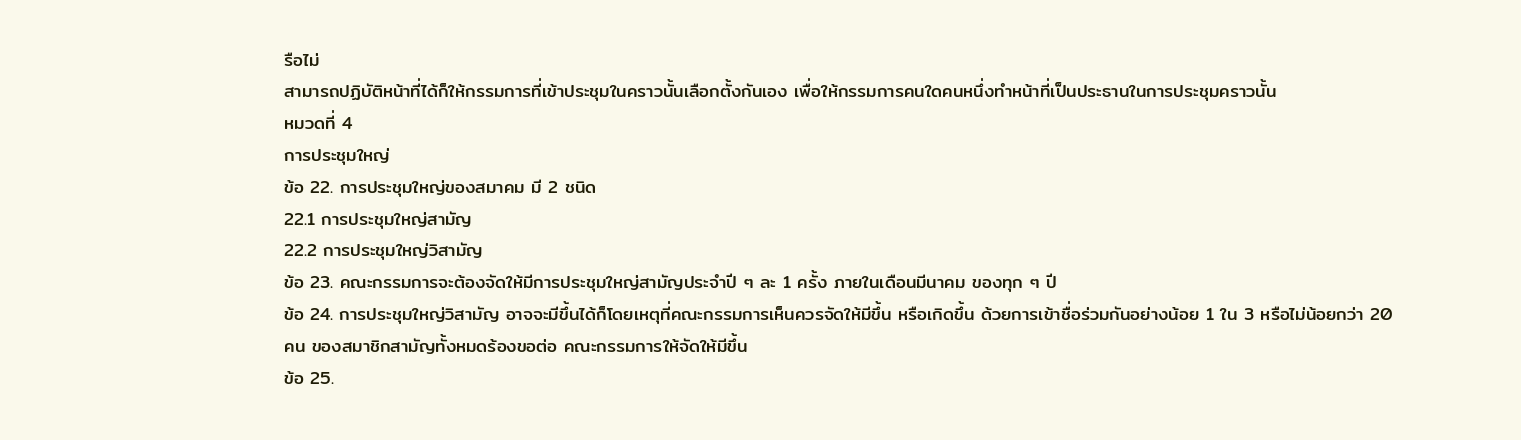รือไม่
สามารถปฏิบัติหน้าที่ได้ก็ให้กรรมการที่เข้าประชุมในคราวนั้นเลือกตั้งกันเอง เพื่อให้กรรมการคนใดคนหนึ่งทําหน้าที่เป็นประธานในการประชุมคราวนั้น
หมวดที่ 4
การประชุมใหญ่
ข้อ 22. การประชุมใหญ่ของสมาคม มี 2 ชนิด
22.1 การประชุมใหญ่สามัญ
22.2 การประชุมใหญ่วิสามัญ
ข้อ 23. คณะกรรมการจะต้องจัดให้มีการประชุมใหญ่สามัญประจําปี ๆ ละ 1 ครั้ง ภายในเดือนมีนาคม ของทุก ๆ ปี
ข้อ 24. การประชุมใหญ่วิสามัญ อาจจะมีขึ้นได้ก็โดยเหตุที่คณะกรรมการเห็นควรจัดให้มีขึ้น หรือเกิดขึ้น ด้วยการเข้าชื่อร่วมกันอย่างน้อย 1 ใน 3 หรือไม่น้อยกว่า 20 คน ของสมาชิกสามัญทั้งหมดร้องขอต่อ คณะกรรมการให้จัดให้มีขึ้น
ข้อ 25.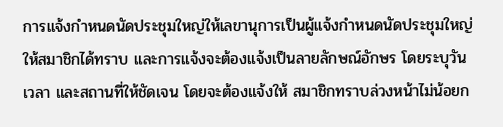การแจ้งกําหนดนัดประชุมใหญ่ให้เลขานุการเป็นผู้แจ้งกําหนดนัดประชุมใหญ่ให้สมาชิกได้ทราบ และการแจ้งจะต้องแจ้งเป็นลายลักษณ์อักษร โดยระบุวัน เวลา และสถานที่ให้ชัดเจน โดยจะต้องแจ้งให้ สมาชิกทราบล่วงหน้าไม่น้อยก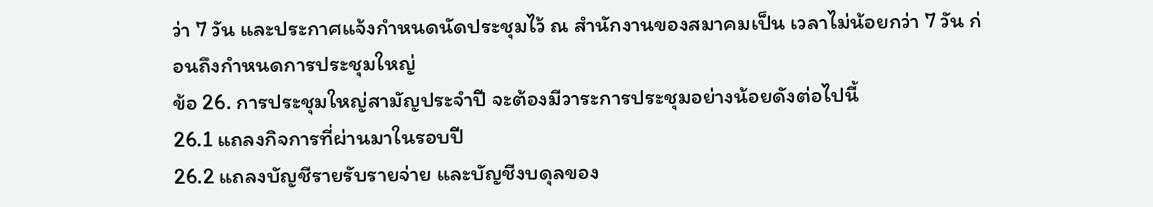ว่า 7 วัน และประกาศแจ้งกําหนดนัดประชุมไว้ ณ สํานักงานของสมาคมเป็น เวลาไม่น้อยกว่า 7 วัน ก่อนถึงกําหนดการประชุมใหญ่
ข้อ 26. การประชุมใหญ่สามัญประจําปี จะต้องมีวาระการประชุมอย่างน้อยดังต่อไปนี้
26.1 แถลงกิจการที่ผ่านมาในรอบปี
26.2 แถลงบัญชีรายรับรายจ่าย และบัญชีงบดุลของ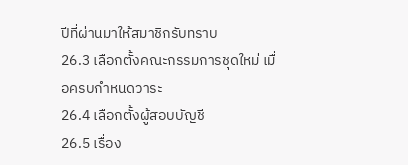ปีที่ผ่านมาให้สมาชิกรับทราบ
26.3 เลือกตั้งคณะกรรมการชุดใหม่ เมื่อครบกําหนดวาระ
26.4 เลือกตั้งผู้สอบบัญชี
26.5 เรื่อง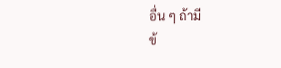อื่น ๆ ถ้ามี
ข้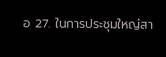อ 27. ในการประชุมใหญ่สา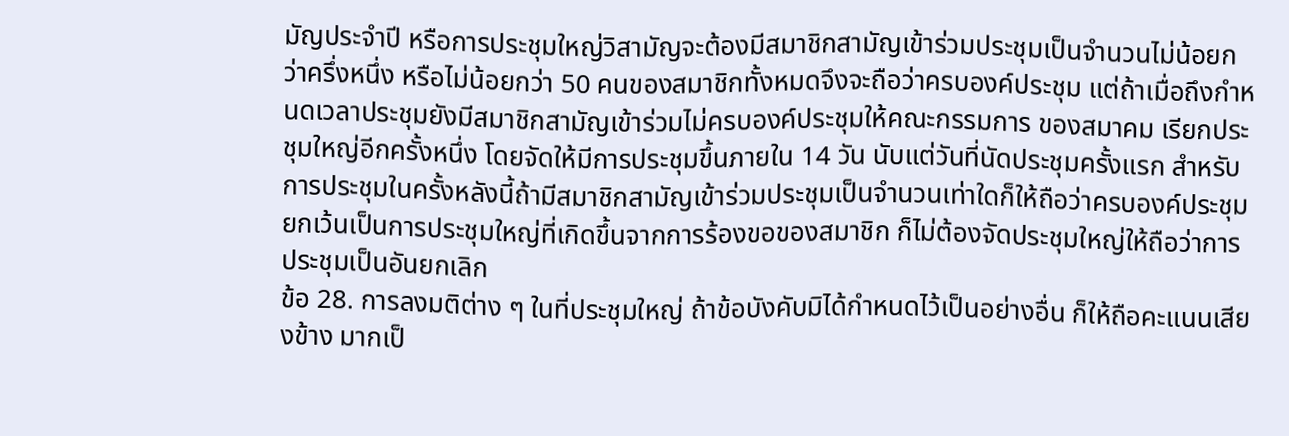มัญประจําปี หรือการประชุมใหญ่วิสามัญจะต้องมีสมาชิกสามัญเข้าร่วมประชุมเป็นจำนวนไม่น้อยกว่าครึ่งหนึ่ง หรือไม่น้อยกว่า 50 คนของสมาชิกทั้งหมดจึงจะถือว่าครบองค์ประชุม แต่ถ้าเมื่อถึงกําหนดเวลาประชุมยังมีสมาชิกสามัญเข้าร่วมไม่ครบองค์ประชุมให้คณะกรรมการ ของสมาคม เรียกประชุมใหญ่อีกครั้งหนึ่ง โดยจัดให้มีการประชุมขึ้นภายใน 14 วัน นับแต่วันที่นัดประชุมครั้งแรก สําหรับการประชุมในครั้งหลังนี้ถ้ามีสมาชิกสามัญเข้าร่วมประชุมเป็นจำนวนเท่าใดก็ให้ถือว่าครบองค์ประชุม ยกเว้นเป็นการประชุมใหญ่ที่เกิดขึ้นจากการร้องขอของสมาชิก ก็ไม่ต้องจัดประชุมใหญ่ให้ถือว่าการประชุมเป็นอันยกเลิก
ข้อ 28. การลงมติต่าง ๆ ในที่ประชุมใหญ่ ถ้าข้อบังคับมิได้กําหนดไว้เป็นอย่างอื่น ก็ให้ถือคะแนนเสียงข้าง มากเป็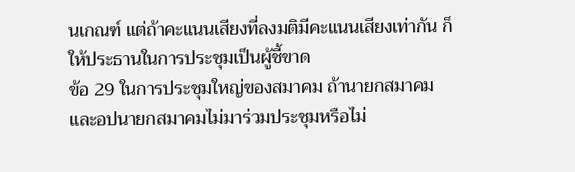นเกณฑ์ แต่ถ้าคะแนนเสียงที่ลงมติมีคะแนนเสียงเท่ากัน ก็ให้ประธานในการประชุมเป็นผู้ชี้ขาด
ข้อ 29 ในการประชุมใหญ่ของสมาคม ถ้านายกสมาคมและอปนายกสมาคมไม่มาร่วมประชุมหรือไม่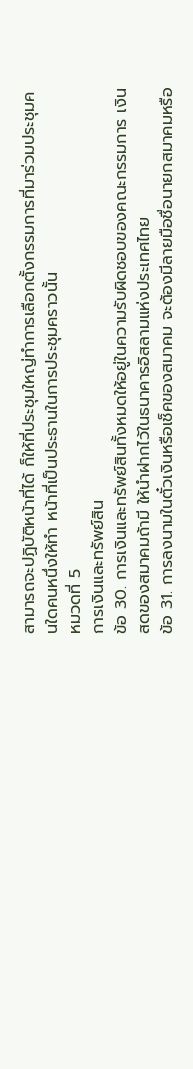สามารถจะปฏิบัติหน้าที่ได้ ก็ให้ที่ประชุมใหญ่ทําการเลือกตั้งกรรมการที่มาร่วมประชุมคนใดคนหนึ่งให้ทํา หน้าที่เป็นประธานในการประชุมคราวนั้น
หมวดที่ 5
การเงินและทรัพย์สิน
ข้อ 30. การเงินและทรัพย์สินทั้งหมดให้อยู่ในความรับผิดชอบของคณะกรรมการ เงินสดของสมาคมถ้ามี ให้นําฝากไว้ในธนาคารอิสลามแห่งประเทศไทย
ข้อ 31. การลงนามในตั๋วเงินหรือเช็คของสมาคม จะต้องมีลายมือชื่อนายกสมาคมหรือ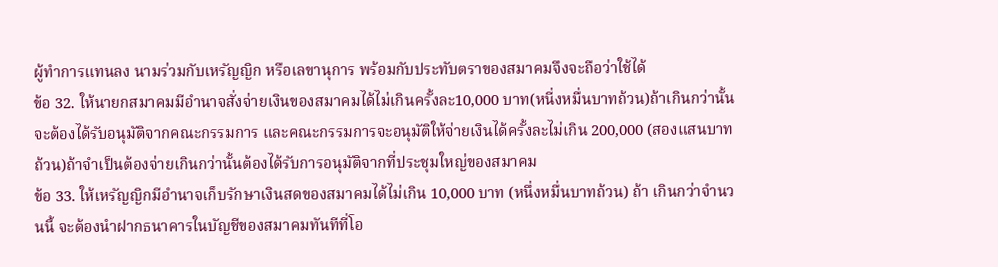ผู้ทําการแทนลง นามร่วมกับเหรัญญิก หรือเลขานุการ พร้อมกับประทับตราของสมาคมจึงจะถือว่าใช้ได้
ข้อ 32. ให้นายกสมาคมมีอำนาจสั่งจ่ายเงินของสมาคมได้ไม่เกินครั้งละ10,000 บาท(หนี่งหมื่นบาทถ้วน)ถ้าเกินกว่านั้นจะต้องได้รับอนุมัติจากคณะกรรมการ และคณะกรรมการจะอนุมัติให้จ่ายเงินได้ครั้งละไม่เกิน 200,000 (สองแสนบาทถ้วน)ถ้าจำเป็นต้องจ่ายเกินกว่านั้นต้องได้รับการอนุมัติจากที่ประชุมใหญ่ของสมาคม
ข้อ 33. ให้เหรัญญิกมีอํานาจเก็บรักษาเงินสดของสมาคมได้ไม่เกิน 10,000 บาท (หนึ่งหมื่นบาทถ้วน) ถ้า เกินกว่าจํานวนนี้ จะต้องนําฝากธนาคารในบัญชีของสมาคมทันทีที่โอ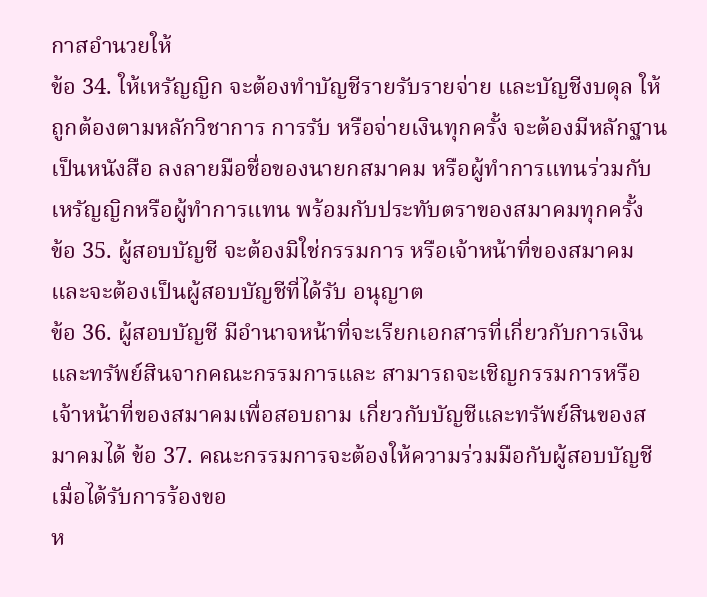กาสอํานวยให้
ข้อ 34. ให้เหรัญญิก จะต้องทําบัญชีรายรับรายจ่าย และบัญชีงบดุล ให้ถูกต้องตามหลักวิชาการ การรับ หรือจ่ายเงินทุกครั้ง จะต้องมีหลักฐานเป็นหนังสือ ลงลายมือชื่อของนายกสมาคม หรือผู้ทําการแทนร่วมกับ เหรัญญิกหรือผู้ทําการแทน พร้อมกับประทับตราของสมาคมทุกครั้ง
ข้อ 35. ผู้สอบบัญชี จะต้องมิใช่กรรมการ หรือเจ้าหน้าที่ของสมาคมและจะต้องเป็นผู้สอบบัญชีที่ได้รับ อนุญาต
ข้อ 36. ผู้สอบบัญชี มีอํานาจหน้าที่จะเรียกเอกสารที่เกี่ยวกับการเงินและทรัพย์สินจากคณะกรรมการและ สามารถจะเชิญกรรมการหรือเจ้าหน้าที่ของสมาคมเพื่อสอบถาม เกี่ยวกับบัญชีและทรัพย์สินของสมาคมได้ ข้อ 37. คณะกรรมการจะต้องให้ความร่วมมือกับผู้สอบบัญชี เมื่อได้รับการร้องขอ
ห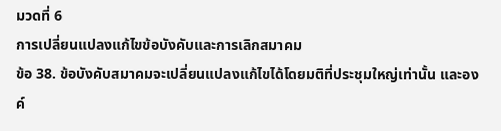มวดที่ 6
การเปลี่ยนแปลงแก้ไขข้อบังคับและการเลิกสมาคม
ข้อ 38. ข้อบังคับสมาคมจะเปลี่ยนแปลงแก้ไขได้โดยมติที่ประชุมใหญ่เท่านั้น และองค์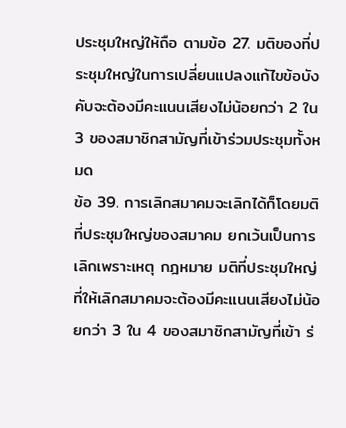ประชุมใหญ่ให้ถือ ตามข้อ 27. มติของที่ประชุมใหญ่ในการเปลี่ยนแปลงแก้ไขข้อบังคับจะต้องมีคะแนนเสียงไม่น้อยกว่า 2 ใน 3 ของสมาชิกสามัญที่เข้าร่วมประชุมทั้งหมด
ข้อ 39. การเลิกสมาคมจะเลิกได้ก็โดยมติที่ประชุมใหญ่ของสมาคม ยกเว้นเป็นการเลิกเพราะเหตุ กฎหมาย มติที่ประชุมใหญ่ที่ให้เลิกสมาคมจะต้องมีคะแนนเสียงไม่น้อยกว่า 3 ใน 4 ของสมาชิกสามัญที่เข้า ร่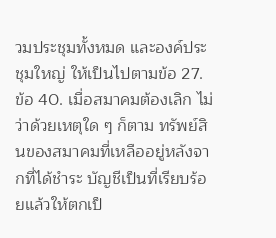วมประชุมทั้งหมด และองค์ประชุมใหญ่ ให้เป็นไปตามข้อ 27.
ข้อ 40. เมื่อสมาคมต้องเลิก ไม่ว่าด้วยเหตุใด ๆ ก็ตาม ทรัพย์สินของสมาคมที่เหลืออยู่หลังจากที่ได้ชําระ บัญชีเป็นที่เรียบร้อยแล้วให้ตกเป็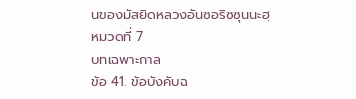นของมัสยิดหลวงอันซอริซซุนนะฮฺ
หมวดที่ 7
บทเฉพาะกาล
ข้อ 41. ข้อบังคับฉ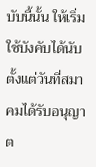บับนี้นั้น ให้เริ่มใช้บังคับได้นับตั้งแต่วันที่สมาคมได้รับอนุญาต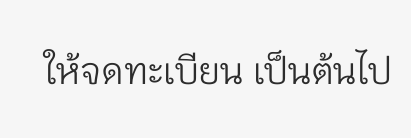ให้จดทะเบียน เป็นต้นไป